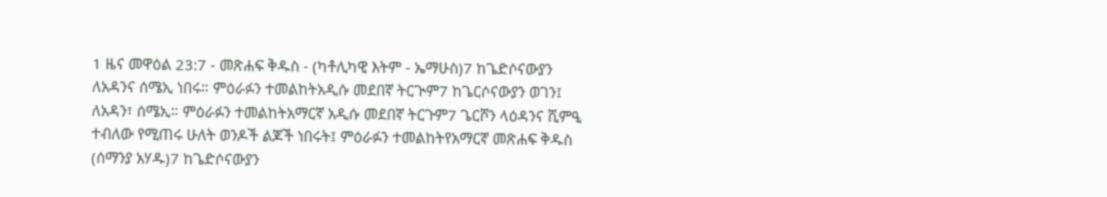1 ዜና መዋዕል 23:7 - መጽሐፍ ቅዱስ - (ካቶሊካዊ እትም - ኤማሁስ)7 ከጌድሶናውያን ለአዳንና ሰሜኢ ነበሩ። ምዕራፉን ተመልከትአዲሱ መደበኛ ትርጒም7 ከጌርሶናውያን ወገን፤ ለአዳን፣ ሰሜኢ። ምዕራፉን ተመልከትአማርኛ አዲሱ መደበኛ ትርጉም7 ጌርሾን ላዕዳንና ሺምዒ ተብለው የሚጠሩ ሁለት ወንዶች ልጆች ነበሩት፤ ምዕራፉን ተመልከትየአማርኛ መጽሐፍ ቅዱስ (ሰማንያ አሃዱ)7 ከጌድሶናውያን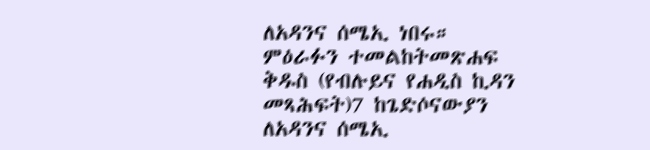ለአዳንና ሰሜኢ ነበሩ። ምዕራፉን ተመልከትመጽሐፍ ቅዱስ (የብሉይና የሐዲስ ኪዳን መጻሕፍት)7 ከጌድሶናውያን ለአዳንና ሰሜኢ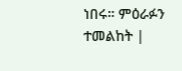ነበሩ። ምዕራፉን ተመልከት |